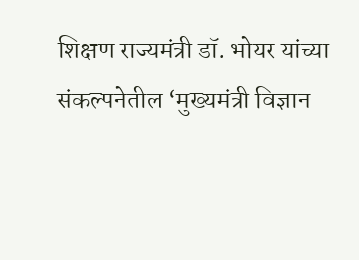शिक्षण राज्यमंत्री डॉ. भोयर यांच्या संकल्पनेतील ‘मुख्यमंत्री विज्ञान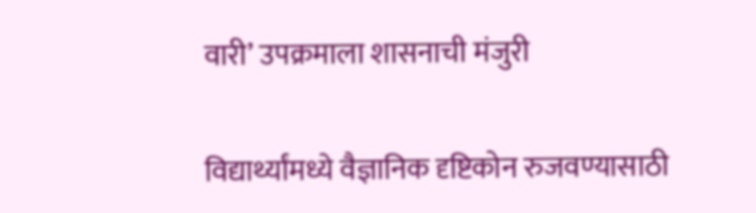वारी’ उपक्रमाला शासनाची मंजुरी

विद्यार्थ्यांमध्ये वैज्ञानिक दृष्टिकोन रुजवण्यासाठी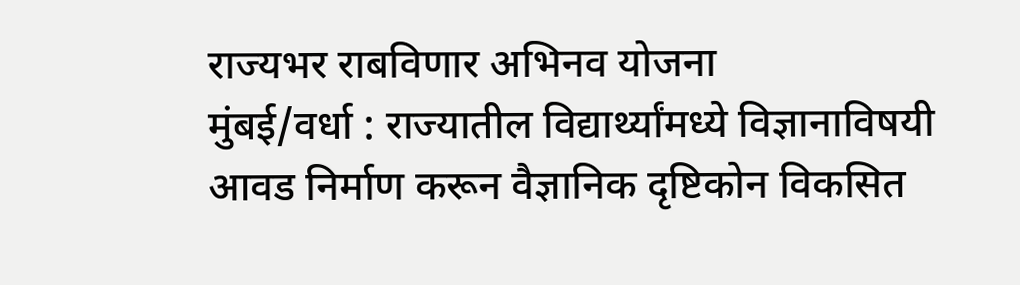राज्यभर राबविणार अभिनव योजना
मुंबई/वर्धा : राज्यातील विद्यार्थ्यांमध्ये विज्ञानाविषयी आवड निर्माण करून वैज्ञानिक दृष्टिकोन विकसित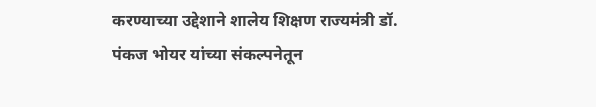करण्याच्या उद्देशाने शालेय शिक्षण राज्यमंत्री डॉ. पंकज भोयर यांच्या संकल्पनेतून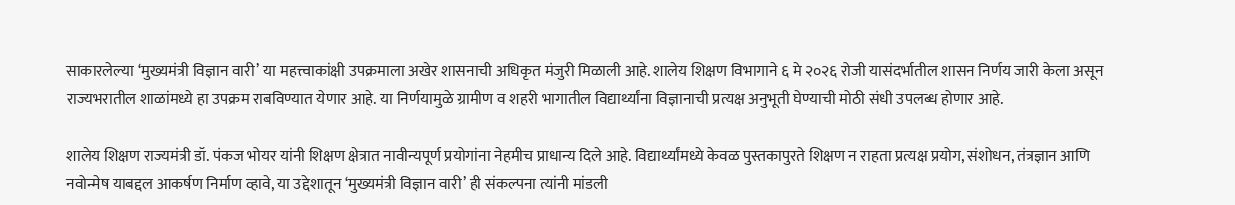साकारलेल्या ‘मुख्यमंत्री विज्ञान वारी’ या महत्त्वाकांक्षी उपक्रमाला अखेर शासनाची अधिकृत मंजुरी मिळाली आहे. शालेय शिक्षण विभागाने ६ मे २०२६ रोजी यासंदर्भातील शासन निर्णय जारी केला असून राज्यभरातील शाळांमध्ये हा उपक्रम राबविण्यात येणार आहे. या निर्णयामुळे ग्रामीण व शहरी भागातील विद्यार्थ्यांना विज्ञानाची प्रत्यक्ष अनुभूती घेण्याची मोठी संधी उपलब्ध होणार आहे.

शालेय शिक्षण राज्यमंत्री डॉ. पंकज भोयर यांनी शिक्षण क्षेत्रात नावीन्यपूर्ण प्रयोगांना नेहमीच प्राधान्य दिले आहे. विद्यार्थ्यांमध्ये केवळ पुस्तकापुरते शिक्षण न राहता प्रत्यक्ष प्रयोग, संशोधन, तंत्रज्ञान आणि नवोन्मेष याबद्दल आकर्षण निर्माण व्हावे, या उद्देशातून ‘मुख्यमंत्री विज्ञान वारी’ ही संकल्पना त्यांनी मांडली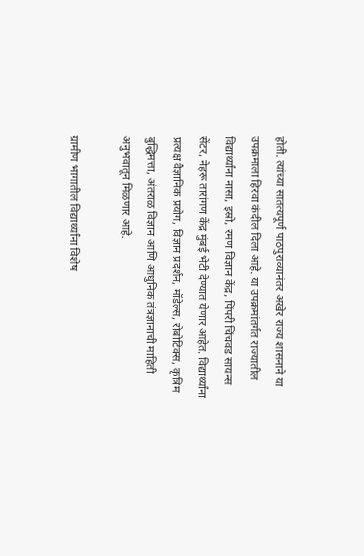होती. त्यांच्या सातत्यपूर्ण पाठपुराव्यानंतर अखेर राज्य शासनाने या उपक्रमाला हिरवा कंदील दिला आहे. या उपक्रमांतर्गत राज्यातील विद्यार्थ्यांना नासा, इस्रो, रमण विज्ञान केंद्र, पिंपरी चिंचवड सायन्स सेंटर, नेहरू तारांगण केंद्र मुंबई भेटी देण्यात येणार आहेत. विद्यार्थ्यांना प्रत्यक्ष वैज्ञानिक प्रयोग, विज्ञान प्रदर्शन, मॉडेल्स, रोबोटिक्स, कृत्रिम बुद्धिमत्ता, अंतराळ विज्ञान आणि आधुनिक तंत्रज्ञानाची माहिती अनुभवातून मिळणार आहे.

ग्रामीण भागातील विद्यार्थ्यांना विशेष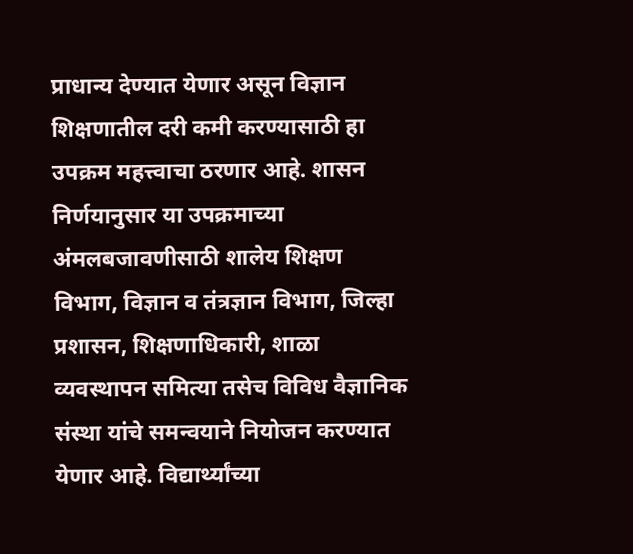प्राधान्य देण्यात येणार असून विज्ञान शिक्षणातील दरी कमी करण्यासाठी हा उपक्रम महत्त्वाचा ठरणार आहे. शासन निर्णयानुसार या उपक्रमाच्या अंमलबजावणीसाठी शालेय शिक्षण विभाग, विज्ञान व तंत्रज्ञान विभाग, जिल्हा प्रशासन, शिक्षणाधिकारी, शाळा व्यवस्थापन समित्या तसेच विविध वैज्ञानिक संस्था यांचे समन्वयाने नियोजन करण्यात येणार आहे. विद्यार्थ्यांच्या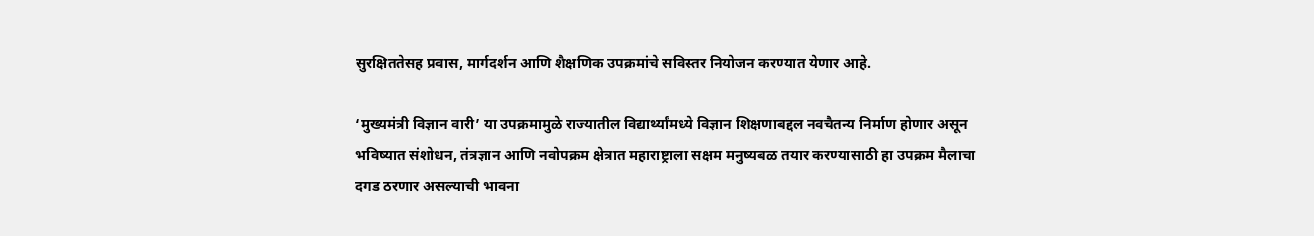सुरक्षिततेसह प्रवास, मार्गदर्शन आणि शैक्षणिक उपक्रमांचे सविस्तर नियोजन करण्यात येणार आहे.

‘मुख्यमंत्री विज्ञान वारी’ या उपक्रमामुळे राज्यातील विद्यार्थ्यांमध्ये विज्ञान शिक्षणाबद्दल नवचैतन्य निर्माण होणार असून भविष्यात संशोधन, तंत्रज्ञान आणि नवोपक्रम क्षेत्रात महाराष्ट्राला सक्षम मनुष्यबळ तयार करण्यासाठी हा उपक्रम मैलाचा दगड ठरणार असल्याची भावना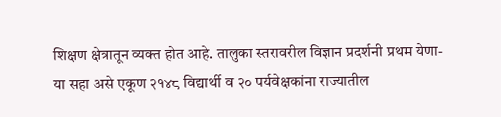शिक्षण क्षेत्रातून व्यक्त होत आहे. तालुका स्तरावरील विज्ञान प्रदर्शनी प्रथम येणा-या सहा असे एकूण २१४८ विद्यार्थी व २० पर्यवेक्षकांना राज्यातील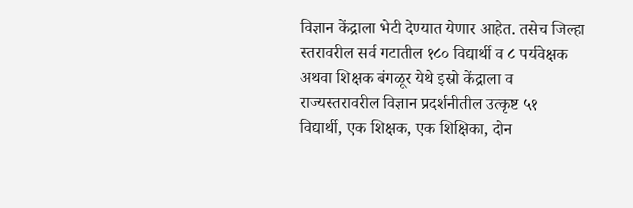विज्ञान केंद्राला भेटी देण्यात येणार आहेत. तसेच जिल्हा स्तरावरील सर्व गटातील १८० विद्यार्थी व ८ पर्यवेक्षक अथवा शिक्षक बंगळूर येथे इस्रो केंद्राला व राज्यस्तरावरील विज्ञान प्रदर्शनीतील उत्कृष्ट ५१ विद्यार्थी, एक शिक्षक, एक शिक्षिका, दोन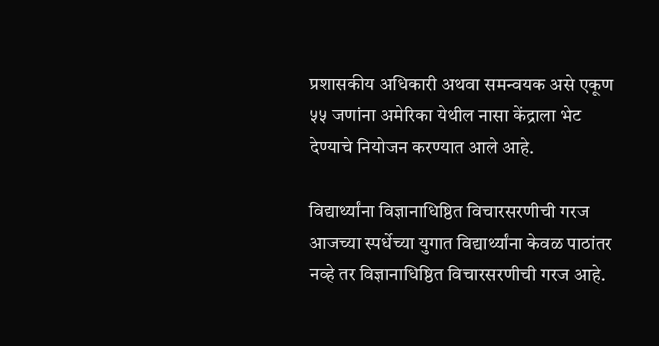प्रशासकीय अधिकारी अथवा समन्वयक असे एकूण ५५ जणांना अमेरिका येथील नासा केंद्राला भेट देण्याचे नियोजन करण्यात आले आहे.

विद्यार्थ्यांना विज्ञानाधिष्ठित विचारसरणीची गरज
आजच्या स्पर्धेच्या युगात विद्यार्थ्यांना केवळ पाठांतर नव्हे तर विज्ञानाधिष्ठित विचारसरणीची गरज आहे.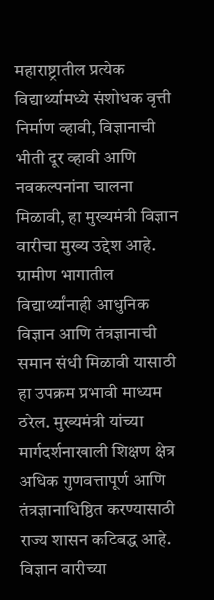महाराष्ट्रातील प्रत्येक विद्यार्थ्यामध्ये संशोधक वृत्ती निर्माण व्हावी, विज्ञानाची भीती दूर व्हावी आणि नवकल्पनांना चालना मिळावी, हा मुख्यमंत्री विज्ञान वारीचा मुख्य उद्देश आहे. ग्रामीण भागातील विद्यार्थ्यांनाही आधुनिक विज्ञान आणि तंत्रज्ञानाची समान संधी मिळावी यासाठी हा उपक्रम प्रभावी माध्यम ठरेल. मुख्यमंत्री यांच्या मार्गदर्शनाखाली शिक्षण क्षेत्र अधिक गुणवत्तापूर्ण आणि तंत्रज्ञानाधिष्ठित करण्यासाठी राज्य शासन कटिबद्ध आहे. विज्ञान वारीच्या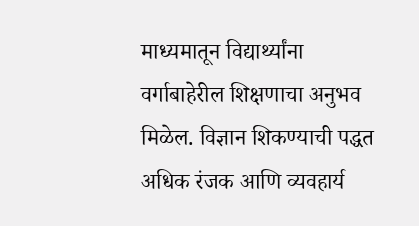माध्यमातून विद्यार्थ्यांना वर्गाबाहेरील शिक्षणाचा अनुभव मिळेल. विज्ञान शिकण्याची पद्धत अधिक रंजक आणि व्यवहार्य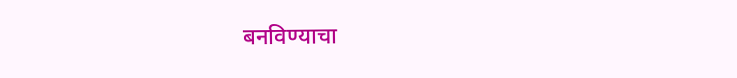बनविण्याचा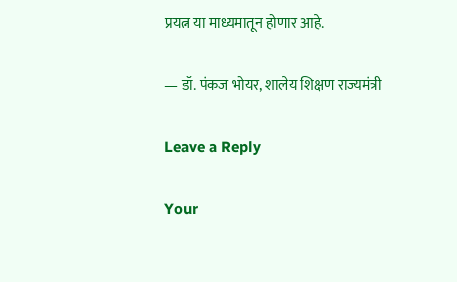प्रयत्न या माध्यमातून होणार आहे.

— डॉ. पंकज भोयर, शालेय शिक्षण राज्यमंत्री

Leave a Reply

Your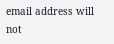email address will not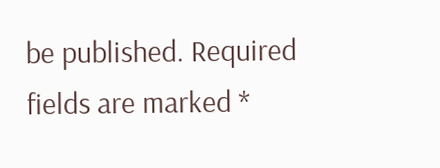be published. Required fields are marked *